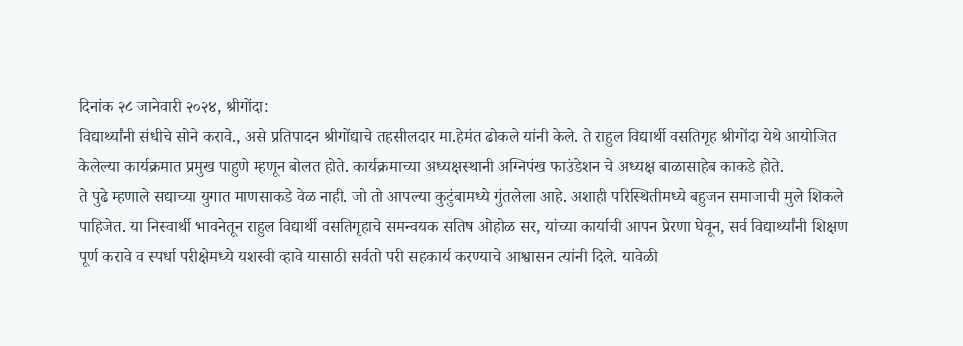दिनांक २८ जानेवारी २०२४, श्रीगोंदा:
विद्यार्थ्यांनी संधीचे सोने करावे., असे प्रतिपादन श्रीगोंद्याचे तहसीलदार मा.हेमंत ढोकले यांनी केले. ते राहुल विद्यार्थी वसतिगृह श्रीगोंदा येथे आयोजित केलेल्या कार्यक्रमात प्रमुख पाहुणे म्हणून बोलत होते. कार्यक्रमाच्या अध्यक्षस्थानी अग्निपंख फाउंडेशन चे अध्यक्ष बाळासाहेब काकडे होते.
ते पुढे म्हणाले सद्याच्या युगात माणसाकडे वेळ नाही. जो तो आपल्या कुटुंबामध्ये गुंतलेला आहे. अशाही परिस्थितीमध्ये बहुजन समाजाची मुले शिकले पाहिजेत. या निस्वार्थी भावनेतून राहुल विद्यार्थी वसतिगृहाचे समन्वयक सतिष ओहोळ सर, यांच्या कार्याची आपन प्रेरणा घेवून, सर्व विद्यार्थ्यांनी शिक्षण पूर्ण करावे व स्पर्धा परीक्षेमध्ये यशस्वी व्हावे यासाठी सर्वतो परी सहकार्य करण्याचे आश्वासन त्यांनी दिले. यावेळी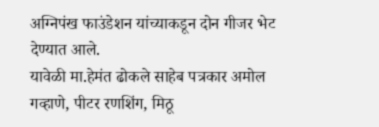अग्निपंख फाउंडेशन यांच्याकडून दोन गीजर भेट देण्यात आले.
यावेळी मा.हेमंत ढोकले साहेब पत्रकार अमोल गव्हाणे, पीटर रणशिंग, मिठू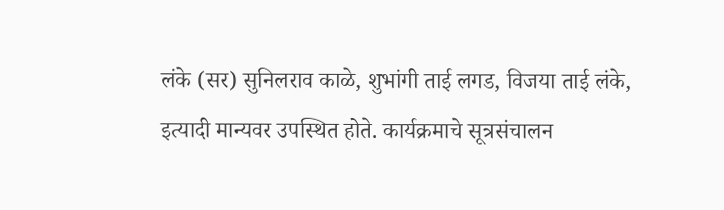लंके (सर) सुनिलराव काळे, शुभांगी ताई लगड, विजया ताई लंके, इत्यादी मान्यवर उपस्थित होते. कार्यक्रमाचे सूत्रसंचालन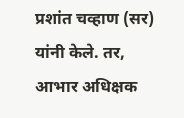प्रशांत चव्हाण (सर) यांनी केले. तर, आभार अधिक्षक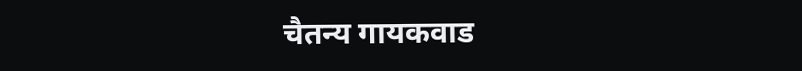चैतन्य गायकवाड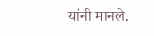यांनी मानले.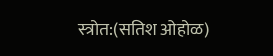स्त्रोत:(सतिश ओहोळ)